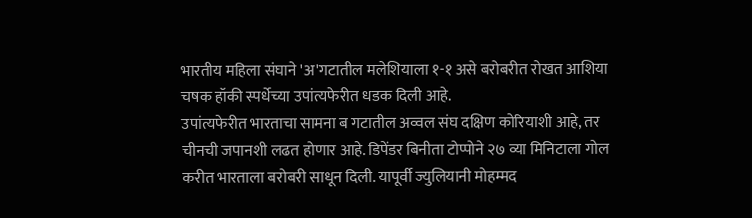भारतीय महिला संघाने 'अ'गटातील मलेशियाला १-१ असे बरोबरीत रोखत आशिया चषक हॉकी स्पर्धेच्या उपांत्यफेरीत धडक दिली आहे.
उपांत्यफेरीत भारताचा सामना ब गटातील अव्वल संघ दक्षिण कोरियाशी आहे, तर चीनची जपानशी लढत होणार आहे. डिपेंडर बिनीता टोप्पोने २७ व्या मिनिटाला गोल करीत भारताला बरोबरी साधून दिली. यापूर्वी ज्युलियानी मोहम्मद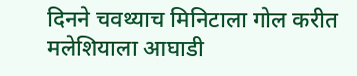दिनने चवथ्याच मिनिटाला गोल करीत मलेशियाला आघाडी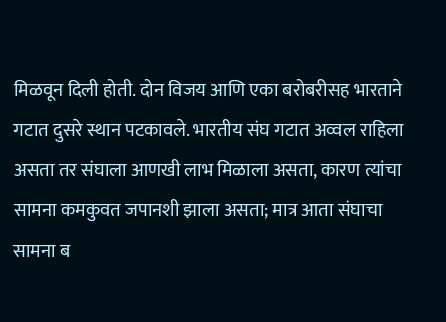मिळवून दिली होती. दोन विजय आणि एका बरोबरीसह भारताने गटात दुसरे स्थान पटकावले. भारतीय संघ गटात अव्वल राहिला असता तर संघाला आणखी लाभ मिळाला असता, कारण त्यांचा सामना कमकुवत जपानशी झाला असता; मात्र आता संघाचा सामना ब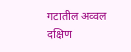गटातील अव्वल दक्षिण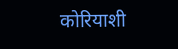कोरियाशी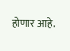होणार आहे.